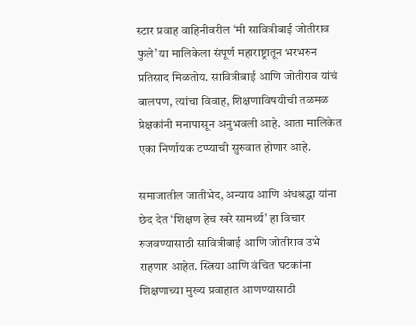स्टार प्रवाह वाहिनीवरील ‘मी सावित्रीबाई जोतीराव फुले’ या मालिकेला संपूर्ण महाराष्ट्रातून भरभरुन प्रतिसाद मिळतोय. सावित्रीबाई आणि जोतीराव यांचं बालपण, त्यांचा विवाह, शिक्षणाविषयीची तळमळ प्रेक्षकांनी मनापासून अनुभवली आहे. आता मालिकेत एका निर्णायक टप्प्याची सुरुवात होणार आहे.

समाजातील जातीभेद, अन्याय आणि अंधश्रद्धा यांना छेद देत ‘शिक्षण हेच खरे सामर्थ्य’ हा विचार रुजवण्यासाठी सावित्रीबाई आणि जोतीराव उभे राहणार आहेत. स्त्रिया आणि वंचित घटकांना शिक्षणाच्या मुख्य प्रवाहात आणण्यासाठी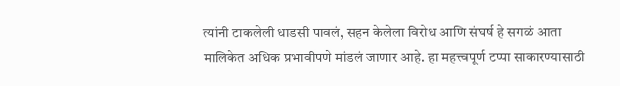त्यांनी टाकलेली धाडसी पावलं, सहन केलेला विरोध आणि संघर्ष हे सगळं आता मालिकेत अधिक प्रभावीपणे मांडलं जाणार आहे. हा महत्त्वपूर्ण टप्पा साकारण्यासाठी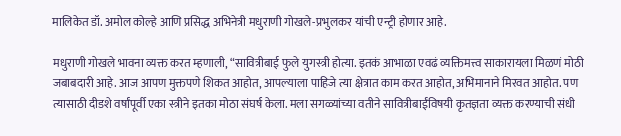मालिकेत डॉ. अमोल कोल्हे आणि प्रसिद्ध अभिनेत्री मधुराणी गोखले-प्रभुलकर यांची एन्ट्री होणार आहे.

मधुराणी गोखले भावना व्यक्त करत म्हणाली, “सावित्रीबाई फुले युगस्त्री होत्या. इतकं आभाळा एवढं व्यक्तिमत्त्व साकारायला मिळणं मोठी जबाबदारी आहे. आज आपण मुक्तपणे शिकत आहोत, आपल्याला पाहिजे त्या क्षेत्रात काम करत आहोत, अभिमानाने मिरवत आहोत. पण त्यासाठी दीडशे वर्षांपूर्वी एका स्त्रीने इतका मोठा संघर्ष केला. मला सगळ्यांच्या वतीने सावित्रीबाईंविषयी कृतज्ञता व्यक्त करण्याची संधी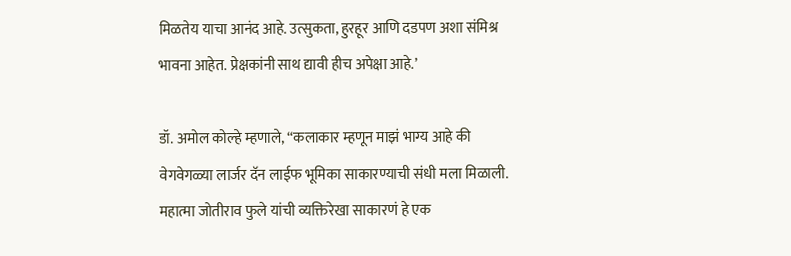मिळतेय याचा आनंद आहे. उत्सुकता, हुरहूर आणि दडपण अशा संमिश्र भावना आहेत. प्रेक्षकांनी साथ द्यावी हीच अपेक्षा आहे.’

डॉ. अमोल कोल्हे म्हणाले, “कलाकार म्हणून माझं भाग्य आहे की वेगवेगळ्या लार्जर दॅन लाईफ भूमिका साकारण्याची संधी मला मिळाली. महात्मा जोतीराव फुले यांची व्यक्तिरेखा साकारणं हे एक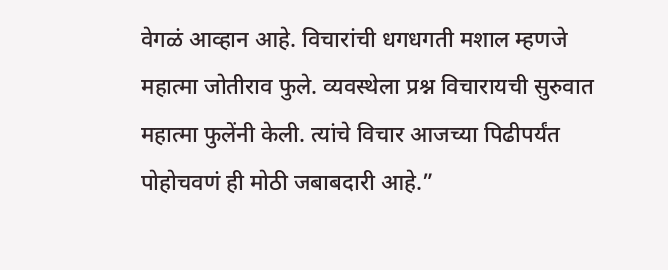वेगळं आव्हान आहे. विचारांची धगधगती मशाल म्हणजे महात्मा जोतीराव फुले. व्यवस्थेला प्रश्न विचारायची सुरुवात महात्मा फुलेंनी केली. त्यांचे विचार आजच्या पिढीपर्यंत पोहोचवणं ही मोठी जबाबदारी आहे.”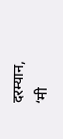दरम्यान, ‘मी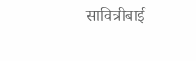सावित्रीबाई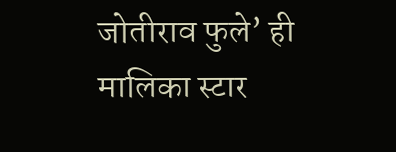जोतीराव फुले’ ही मालिका स्टार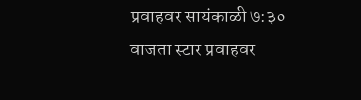प्रवाहवर सायंकाळी ७:३० वाजता स्टार प्रवाहवर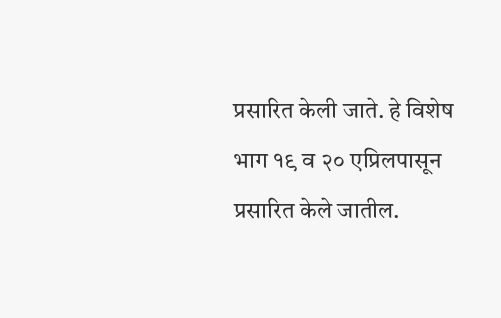प्रसारित केली जाते. हे विशेष भाग १९ व २० एप्रिलपासून प्रसारित केले जातील.